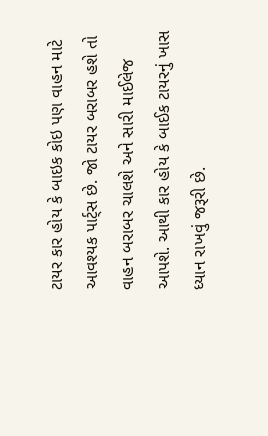ટાયર કાર હોય કે બાઇક કોઇ પણ વાહન માટે આવશ્યક પાર્ટ્સ છે. જો ટાયર બરાબર હશે તો વાહન બરાબર ચાલશે અને સારી માઈલેજ આપશે. આથી કાર હોય કે બાઈક ટાયરનું ખાસ ધ્યાન રાખવું જરૂરી છે.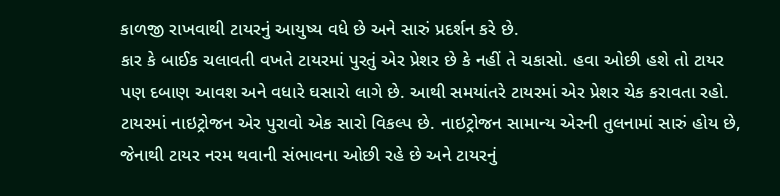કાળજી રાખવાથી ટાયરનું આયુષ્ય વધે છે અને સારું પ્રદર્શન કરે છે.
કાર કે બાઈક ચલાવતી વખતે ટાયરમાં પુરતું એર પ્રેશર છે કે નહીં તે ચકાસો. હવા ઓછી હશે તો ટાયર પણ દબાણ આવશ અને વધારે ઘસારો લાગે છે. આથી સમયાંતરે ટાયરમાં એર પ્રેશર ચેક કરાવતા રહો.
ટાયરમાં નાઇટ્રોજન એર પુરાવો એક સારો વિકલ્પ છે. નાઇટ્રોજન સામાન્ય એરની તુલનામાં સારું હોય છે, જેનાથી ટાયર નરમ થવાની સંભાવના ઓછી રહે છે અને ટાયરનું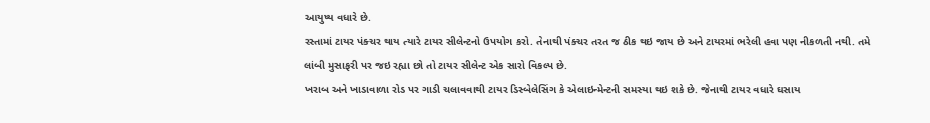આયુષ્ય વધારે છે.
રસ્તામાં ટાયર પંક્ચર થાય ત્યારે ટાયર સીલેન્ટનો ઉપયોગ કરો. તેનાથી પંક્ચર તરત જ ઠીક થઇ જાય છે અને ટાયરમાં ભરેલી હવા પણ નીકળતી નથી. તમે લાંબી મુસાફરી પર જઇ રહ્યા છો તો ટાયર સીલેન્ટ એક સારો વિકલ્પ છે.
ખરાબ અને ખાડાવાળા રોડ પર ગાડી ચલાવવાથી ટાયર ડિસ્બેલેસિંગ કે એલાઇન્મેન્ટની સમસ્યા થઇ શકે છે. જેનાથી ટાયર વધારે ઘસાય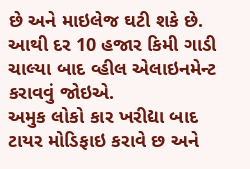છે અને માઇલેજ ઘટી શકે છે. આથી દર 10 હજાર કિમી ગાડી ચાલ્યા બાદ વ્હીલ એલાઇનમેન્ટ કરાવવું જોઇએ.
અમુક લોકો કાર ખરીદ્યા બાદ ટાયર મોડિફાઇ કરાવે છ અને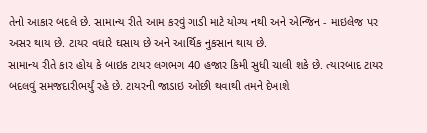તેનો આકાર બદલે છે. સામાન્ય રીતે આમ કરવું ગાડી માટે યોગ્ય નથી અને એન્જિન - માઇલેજ પર અસર થાય છે. ટાયર વધારે ઘસાય છે અને આર્થિક નુકસાન થાય છે.
સામાન્ય રીતે કાર હોય કે બાઇક ટાયર લગભગ 40 હજાર કિમી સુધી ચાલી શકે છે. ત્યારબાદ ટાયર બદલવું સમજદારીભર્યું રહે છે. ટાયરની જાડાઇ ઓછી થવાથી તમને દેખાશે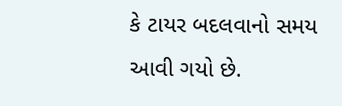કે ટાયર બદલવાનો સમય આવી ગયો છે.